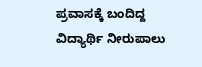ಪ್ರವಾಸಕ್ಕೆ ಬಂದಿದ್ದ ವಿದ್ಯಾರ್ಥಿ ನೀರುಪಾಲು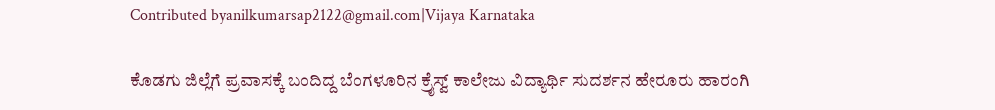Contributed byanilkumarsap2122@gmail.com|Vijaya Karnataka

ಕೊಡಗು ಜಿಲ್ಲೆಗೆ ಪ್ರವಾಸಕ್ಕೆ ಬಂದಿದ್ದ ಬೆಂಗಳೂರಿನ ಕ್ರೈಸ್ವ್‌ ಕಾಲೇಜು ವಿದ್ಯಾರ್ಥಿ ಸುದರ್ಶನ ಹೇರೂರು ಹಾರಂಗಿ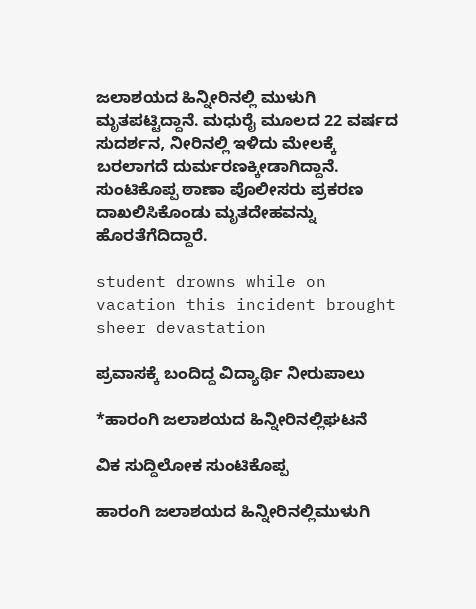ಜಲಾಶಯದ ಹಿನ್ನೀರಿನಲ್ಲಿ ಮುಳುಗಿ ಮೃತಪಟ್ಟಿದ್ದಾನೆ. ಮಧುರೈ ಮೂಲದ 22 ವರ್ಷದ ಸುದರ್ಶನ, ನೀರಿನಲ್ಲಿ ಇಳಿದು ಮೇಲಕ್ಕೆ ಬರಲಾಗದೆ ದುರ್ಮರಣಕ್ಕೀಡಾಗಿದ್ದಾನೆ. ಸುಂಟಿಕೊಪ್ಪ ಠಾಣಾ ಪೊಲೀಸರು ಪ್ರಕರಣ ದಾಖಲಿಸಿಕೊಂಡು ಮೃತದೇಹವನ್ನು ಹೊರತೆಗೆದಿದ್ದಾರೆ.

student drowns while on vacation this incident brought sheer devastation

ಪ್ರವಾಸಕ್ಕೆ ಬಂದಿದ್ದ ವಿದ್ಯಾರ್ಥಿ ನೀರುಪಾಲು

*ಹಾರಂಗಿ ಜಲಾಶಯದ ಹಿನ್ನೀರಿನಲ್ಲಿಘಟನೆ

ವಿಕ ಸುದ್ದಿಲೋಕ ಸುಂಟಿಕೊಪ್ಪ

ಹಾರಂಗಿ ಜಲಾಶಯದ ಹಿನ್ನೀರಿನಲ್ಲಿಮುಳುಗಿ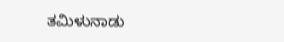ತಮಿಳುನಾಡು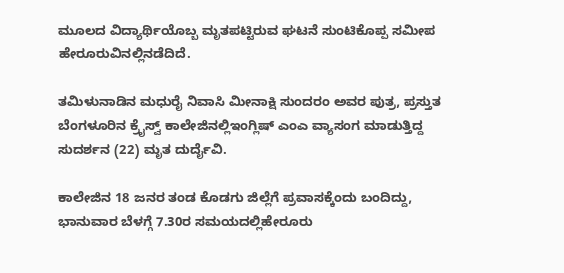ಮೂಲದ ವಿದ್ಯಾರ್ಥಿಯೊಬ್ಬ ಮೃತಪಟ್ಟಿರುವ ಘಟನೆ ಸುಂಟಿಕೊಪ್ಪ ಸಮೀಪ ಹೇರೂರುವಿನಲ್ಲಿನಡೆದಿದೆ.

ತಮಿಳುನಾಡಿನ ಮಧುರೈ ನಿವಾಸಿ ಮೀನಾಕ್ಷಿ ಸುಂದರಂ ಅವರ ಪುತ್ರ, ಪ್ರಸ್ತುತ ಬೆಂಗಳೂರಿನ ಕ್ರೈಸ್ವ್ ಕಾಲೇಜಿನಲ್ಲಿಇಂಗ್ಲಿಷ್ ಎಂಎ ವ್ಯಾಸಂಗ ಮಾಡುತ್ತಿದ್ದ ಸುದರ್ಶನ (22) ಮೃತ ದುರ್ದೈವಿ.

ಕಾಲೇಜಿನ 18 ಜನರ ತಂಡ ಕೊಡಗು ಜಿಲ್ಲೆಗೆ ಪ್ರವಾಸಕ್ಕೆಂದು ಬಂದಿದ್ದು, ಭಾನುವಾರ ಬೆಳಗ್ಗೆ 7.30ರ ಸಮಯದಲ್ಲಿಹೇರೂರು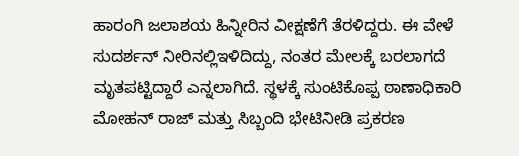ಹಾರಂಗಿ ಜಲಾಶಯ ಹಿನ್ನೀರಿನ ವೀಕ್ಷಣೆಗೆ ತೆರಳಿದ್ದರು. ಈ ವೇಳೆ ಸುದರ್ಶನ್ ನೀರಿನಲ್ಲಿಇಳಿದಿದ್ದು, ನಂತರ ಮೇಲಕ್ಕೆ ಬರಲಾಗದೆ ಮೃತಪಟ್ಟಿದ್ದಾರೆ ಎನ್ನಲಾಗಿದೆ. ಸ್ಥಳಕ್ಕೆ ಸುಂಟಿಕೊಪ್ಪ ಠಾಣಾಧಿಕಾರಿ ಮೋಹನ್ ರಾಜ್ ಮತ್ತು ಸಿಬ್ಬಂದಿ ಭೇಟಿನೀಡಿ ಪ್ರಕರಣ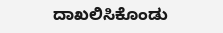ದಾಖಲಿಸಿಕೊಂಡು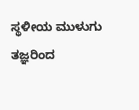ಸ್ಥಳೀಯ ಮುಳುಗು ತಜ್ಞರಿಂದ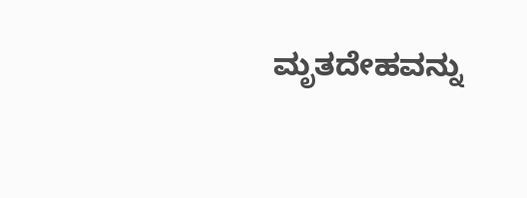ಮೃತದೇಹವನ್ನು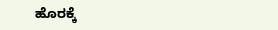ಹೊರಕ್ಕೆ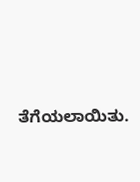ತೆಗೆಯಲಾಯಿತು.